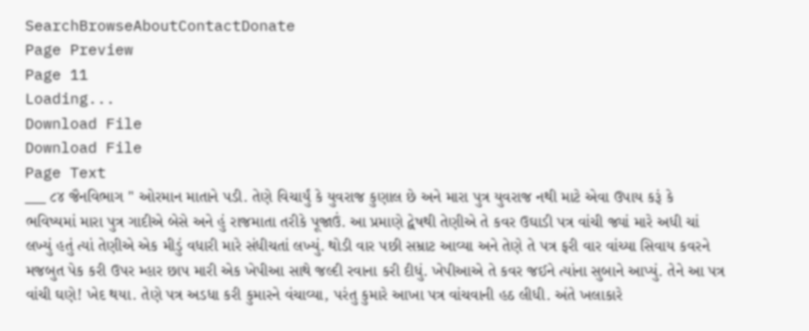SearchBrowseAboutContactDonate
Page Preview
Page 11
Loading...
Download File
Download File
Page Text
___ ૮૪ જૈનવિભાગ " ઓરમાન માતાને પડી. તેણે વિચાર્યું કે યુવરાજ કુણાલ છે અને મારા પુત્ર યુવરાજ નથી માટે એવા ઉપાય કરૂં કે ભવિષ્યમાં મારા પુત્ર ગાદીએ બેસે અને હું રાજમાતા તરીકે પૂજાઉં. આ પ્રમાણે દ્વેષથી તેણીએ તે કવર ઉઘાડી પત્ર વાંચી જ્યાં મારે અધી ચાં લખ્યું હતું ત્યાં તેણીએ એક મીડું વધારી મારે સંધીચતાં લખ્યું. થોડી વાર પછી સમ્રાટ આવ્યા અને તેણે તે પત્ર ફરી વાર વાંચ્યા સિવાય કવરને મજબુત પેક કરી ઉપર મ્હાર છાપ મારી એક ખેપીઆ સાથે જલ્દી રવાના કરી દીધું. ખેપીઆએ તે કવર જઈને ત્યાંના સુબાને આપ્યું. તેને આ પત્ર વાંચી ઘણે! ખેદ થયા. તેણે પત્ર અડધા કરી કુમારને વંચાવ્યા, પરંતુ કુમારે આખા પત્ર વાંચવાની હઠ લીધી. અંતે ખલાકારે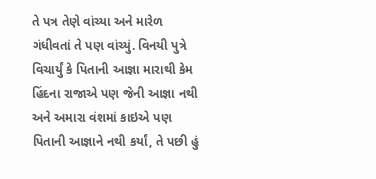તે પત્ર તેણે વાંચ્યા અને મારેળ ગંધીવતાં તે પણ વાંચ્યું. વિનયી પુત્રે વિચાર્યું કે પિતાની આજ્ઞા મારાથી કેમ હિંદના રાજાએ પણ જેની આજ્ઞા નથી અને અમારા વંશમાં કાઇએ પણ પિતાની આજ્ઞાને નથી કર્યાં, તે પછી હું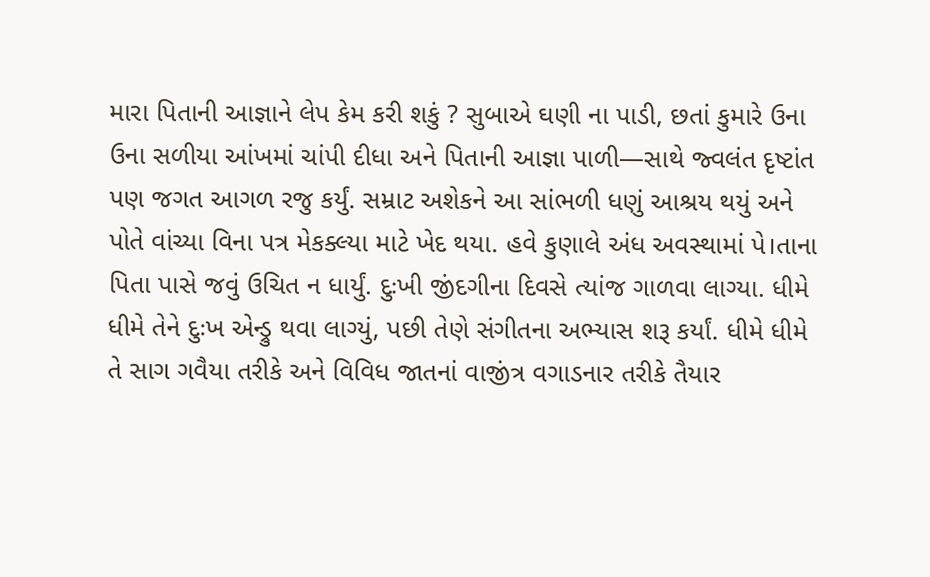મારા પિતાની આજ્ઞાને લેપ કેમ કરી શકું ? સુબાએ ઘણી ના પાડી, છતાં કુમારે ઉના ઉના સળીયા આંખમાં ચાંપી દીધા અને પિતાની આજ્ઞા પાળી—સાથે જ્વલંત દૃષ્ટાંત પણ જગત આગળ રજુ કર્યું. સમ્રાટ અશેકને આ સાંભળી ધણું આશ્રય થયું અને પોતે વાંચ્યા વિના પત્ર મેકક્લ્યા માટે ખેદ થયા. હવે કુણાલે અંધ અવસ્થામાં પે।તાના પિતા પાસે જવું ઉચિત ન ધાર્યું. દુઃખી જીંદગીના દિવસે ત્યાંજ ગાળવા લાગ્યા. ધીમે ધીમે તેને દુઃખ એન્ડ્રુ થવા લાગ્યું, પછી તેણે સંગીતના અભ્યાસ શરૂ કર્યાં. ધીમે ધીમે તે સાગ ગવૈયા તરીકે અને વિવિધ જાતનાં વાજીંત્ર વગાડનાર તરીકે તૈયાર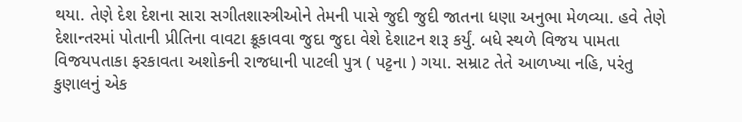થયા. તેણે દેશ દેશના સારા સગીતશાસ્ત્રીઓને તેમની પાસે જુદી જુદી જાતના ધણા અનુભા મેળવ્યા. હવે તેણે દેશાન્તરમાં પોતાની પ્રીતિના વાવટા ક્રૂકાવવા જુદા જુદા વેશે દેશાટન શરૂ કર્યું. બધે સ્થળે વિજય પામતા વિજયપતાકા ફરકાવતા અશોકની રાજધાની પાટલી પુત્ર ( પટ્ટના ) ગયા. સમ્રાટ તેતે આળખ્યા નહિ, પરંતુ કુણાલનું એક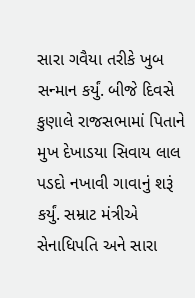સારા ગવૈયા તરીકે ખુબ સન્માન કર્યું. બીજે દિવસે કુણાલે રાજસભામાં પિતાને મુખ દેખાડયા સિવાય લાલ પડદો નખાવી ગાવાનું શરૂં કર્યું. સમ્રાટ મંત્રીએ સેનાધિપતિ અને સારા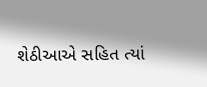શેઠીઆએ સહિત ત્યાં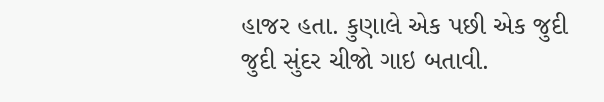હાજર હતા. કુણાલે એક પછી એક જુદી જુદી સુંદર ચીજો ગાઇ બતાવી.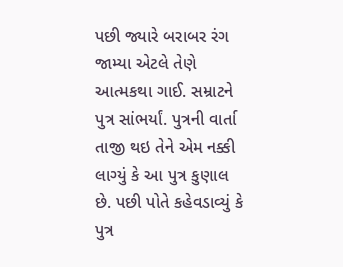પછી જ્યારે બરાબર રંગ જામ્યા એટલે તેણે આત્મકથા ગાઈ. સમ્રાટને પુત્ર સાંભર્યાં. પુત્રની વાર્તા તાજી થઇ તેને એમ નક્કી લાગ્યું કે આ પુત્ર કુણાલ છે. પછી પોતે કહેવડાવ્યું કે પુત્ર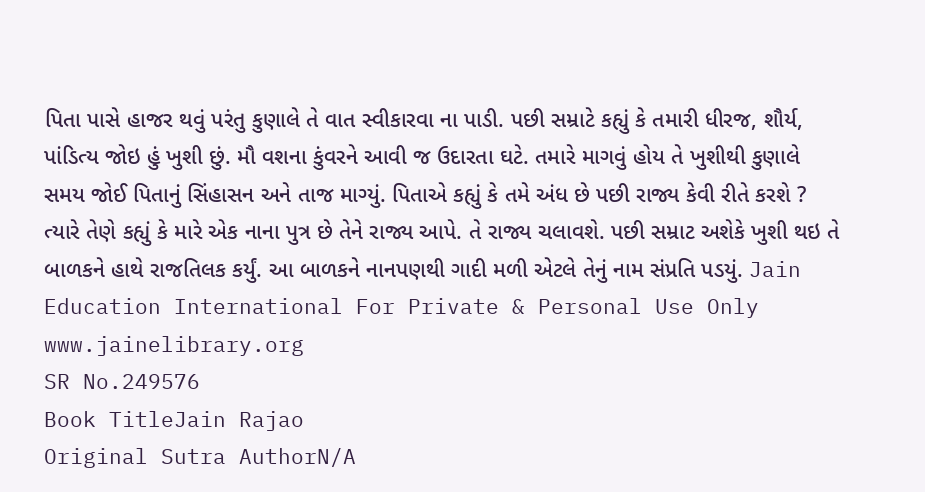પિતા પાસે હાજર થવું પરંતુ કુણાલે તે વાત સ્વીકારવા ના પાડી. પછી સમ્રાટે કહ્યું કે તમારી ધીરજ, શૌર્ય, પાંડિત્ય જોઇ હું ખુશી છું. મૌ વશના કુંવરને આવી જ ઉદારતા ઘટે. તમારે માગવું હોય તે ખુશીથી કુણાલે સમય જોઈ પિતાનું સિંહાસન અને તાજ માગ્યું. પિતાએ કહ્યું કે તમે અંધ છે પછી રાજ્ય કેવી રીતે કરશે ? ત્યારે તેણે કહ્યું કે મારે એક નાના પુત્ર છે તેને રાજ્ય આપે. તે રાજ્ય ચલાવશે. પછી સમ્રાટ અશેકે ખુશી થઇ તે બાળકને હાથે રાજતિલક કર્યું. આ બાળકને નાનપણથી ગાદી મળી એટલે તેનું નામ સંપ્રતિ પડયું. Jain Education International For Private & Personal Use Only www.jainelibrary.org
SR No.249576
Book TitleJain Rajao
Original Sutra AuthorN/A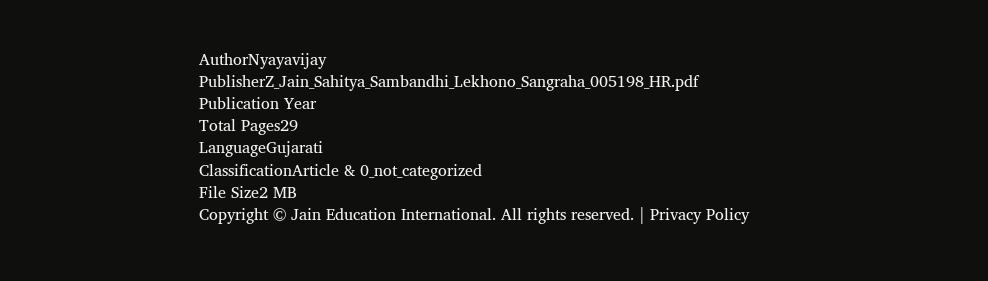AuthorNyayavijay
PublisherZ_Jain_Sahitya_Sambandhi_Lekhono_Sangraha_005198_HR.pdf
Publication Year
Total Pages29
LanguageGujarati
ClassificationArticle & 0_not_categorized
File Size2 MB
Copyright © Jain Education International. All rights reserved. | Privacy Policy